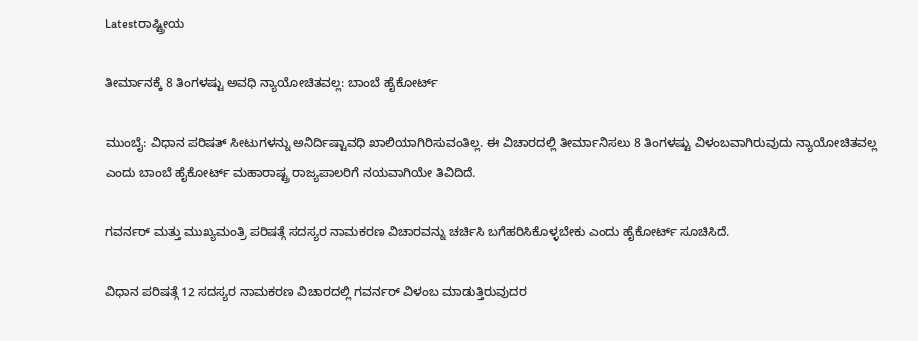Latestರಾಷ್ಟ್ರೀಯ

ತೀರ್ಮಾನಕ್ಕೆ 8 ತಿಂಗಳಷ್ಟು ಅವಧಿ ನ್ಯಾಯೋಚಿತವಲ್ಲ: ಬಾಂಬೆ ಹೈಕೋರ್ಟ್

ಮುಂಬೈ: ವಿಧಾನ ಪರಿಷತ್ ಸೀಟುಗಳನ್ನು ಅನಿರ್ದಿಷ್ಟಾವಧಿ ಖಾಲಿಯಾಗಿರಿಸುವಂತಿಲ್ಲ. ಈ ವಿಚಾರದಲ್ಲಿ ತೀರ್ಮಾನಿಸಲು 8 ತಿಂಗಳಷ್ಟು ವಿಳಂಬವಾಗಿರುವುದು ನ್ಯಾಯೋಚಿತವಲ್ಲ ಎಂದು ಬಾಂಬೆ ಹೈಕೋರ್ಟ್ ಮಹಾರಾಷ್ಟ್ರ ರಾಜ್ಯಪಾಲರಿಗೆ ನಯವಾಗಿಯೇ ತಿವಿದಿದೆ.

ಗವರ್ನರ್ ಮತ್ತು ಮುಖ್ಯಮಂತ್ರಿ ಪರಿಷತ್ಗೆ ಸದಸ್ಯರ ನಾಮಕರಣ ವಿಚಾರವನ್ನು ಚರ್ಚಿಸಿ ಬಗೆಹರಿಸಿಕೊಳ್ಳಬೇಕು ಎಂದು ಹೈಕೋರ್ಟ್ ಸೂಚಿಸಿದೆ.

ವಿಧಾನ ಪರಿಷತ್ಗೆ 12 ಸದಸ್ಯರ ನಾಮಕರಣ ವಿಚಾರದಲ್ಲಿ ಗವರ್ನರ್ ವಿಳಂಬ ಮಾಡುತ್ತಿರುವುದರ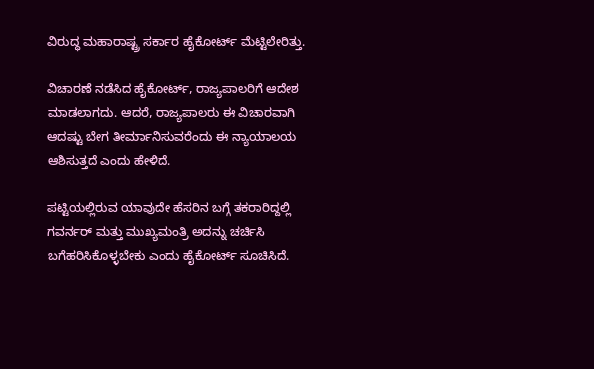ವಿರುದ್ಧ ಮಹಾರಾಷ್ಟ್ರ ಸರ್ಕಾರ ಹೈಕೋರ್ಟ್ ಮೆಟ್ಟಿಲೇರಿತ್ತು.

ವಿಚಾರಣೆ ನಡೆಸಿದ ಹೈಕೋರ್ಟ್, ರಾಜ್ಯಪಾಲರಿಗೆ ಆದೇಶ ಮಾಡಲಾಗದು. ಆದರೆ, ರಾಜ್ಯಪಾಲರು ಈ ವಿಚಾರವಾಗಿ ಆದಷ್ಟು ಬೇಗ ತೀರ್ಮಾನಿಸುವರೆಂದು ಈ ನ್ಯಾಯಾಲಯ ಆಶಿಸುತ್ತದೆ ಎಂದು ಹೇಳಿದೆ.

ಪಟ್ಟಿಯಲ್ಲಿರುವ ಯಾವುದೇ ಹೆಸರಿನ ಬಗ್ಗೆ ತಕರಾರಿದ್ದಲ್ಲಿ ಗವರ್ನರ್ ಮತ್ತು ಮುಖ್ಯಮಂತ್ರಿ ಅದನ್ನು ಚರ್ಚಿಸಿ ಬಗೆಹರಿಸಿಕೊಳ್ಳಬೇಕು ಎಂದು ಹೈಕೋರ್ಟ್ ಸೂಚಿಸಿದೆ.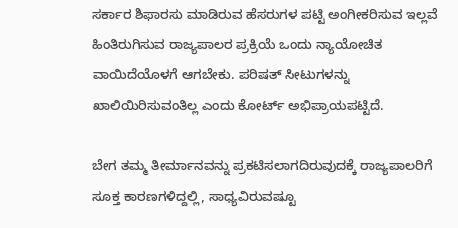ಸರ್ಕಾರ ಶಿಫಾರಸು ಮಾಡಿರುವ ಹೆಸರುಗಳ ಪಟ್ಟಿ ಅಂಗೀಕರಿಸುವ ಇಲ್ಲವೆ ಹಿಂತಿರುಗಿಸುವ ರಾಜ್ಯಪಾಲರ ಪ್ರಕ್ರಿಯೆ ಒಂದು ನ್ಯಾಯೋಚಿತ ವಾಯಿದೆಯೊಳಗೆ ಆಗಬೇಕು. ಪರಿಷತ್ ಸೀಟುಗಳನ್ನು ಖಾಲಿಯಿರಿಸುವಂತಿಲ್ಲ ಎಂದು ಕೋರ್ಟ್ ಅಭಿಪ್ರಾಯಪಟ್ಟಿದೆ.

ಬೇಗ ತಮ್ಮ ತೀರ್ಮಾನವನ್ನು ಪ್ರಕಟಿಸಲಾಗದಿರುವುದಕ್ಕೆ ರಾಜ್ಯಪಾಲರಿಗೆ ಸೂಕ್ತ ಕಾರಣಗಳಿದ್ದಲ್ಲಿ, ಸಾಧ್ಯವಿರುವಷ್ಟೂ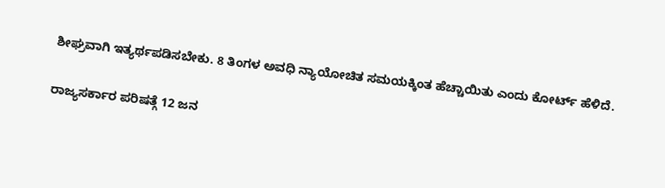ಶೀಘ್ರವಾಗಿ ಇತ್ಯರ್ಥಪಡಿಸಬೇಕು. 8 ತಿಂಗಳ ಅವಧಿ ನ್ಯಾಯೋಚಿತ ಸಮಯಕ್ಕಿಂತ ಹೆಚ್ಚಾಯಿತು ಎಂದು ಕೋರ್ಟ್ ಹೆಳಿದೆ.

ರಾಜ್ಯಸರ್ಕಾರ ಪರಿಷತ್ಗೆ 12 ಜನ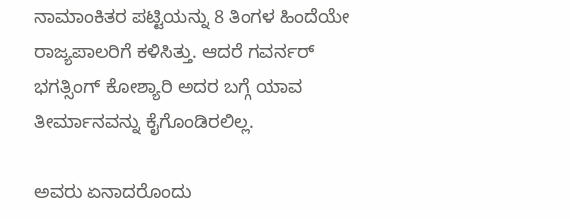ನಾಮಾಂಕಿತರ ಪಟ್ಟಿಯನ್ನು 8 ತಿಂಗಳ ಹಿಂದೆಯೇ ರಾಜ್ಯಪಾಲರಿಗೆ ಕಳಿಸಿತ್ತು. ಆದರೆ ಗವರ್ನರ್ ಭಗತ್ಸಿಂಗ್ ಕೋಶ್ಯಾರಿ ಅದರ ಬಗ್ಗೆ ಯಾವ ತೀರ್ಮಾನವನ್ನು ಕೈಗೊಂಡಿರಲಿಲ್ಲ.

ಅವರು ಏನಾದರೊಂದು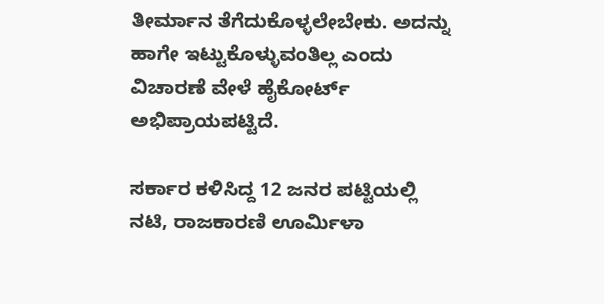ತೀರ್ಮಾನ ತೆಗೆದುಕೊಳ್ಳಲೇಬೇಕು. ಅದನ್ನು ಹಾಗೇ ಇಟ್ಟುಕೊಳ್ಳುವಂತಿಲ್ಲ ಎಂದು ವಿಚಾರಣೆ ವೇಳೆ ಹೈಕೋರ್ಟ್ ಅಭಿಪ್ರಾಯಪಟ್ಟಿದೆ.

ಸರ್ಕಾರ ಕಳಿಸಿದ್ದ 12 ಜನರ ಪಟ್ಟಿಯಲ್ಲಿ ನಟಿ, ರಾಜಕಾರಣಿ ಊರ್ಮಿಳಾ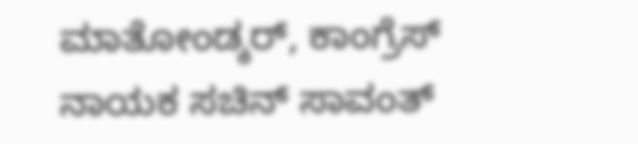ಮಾತೋಂಡ್ಕರ್, ಕಾಂಗ್ರೆಸ್ ನಾಯಕ ಸಚಿನ್ ಸಾವಂತ್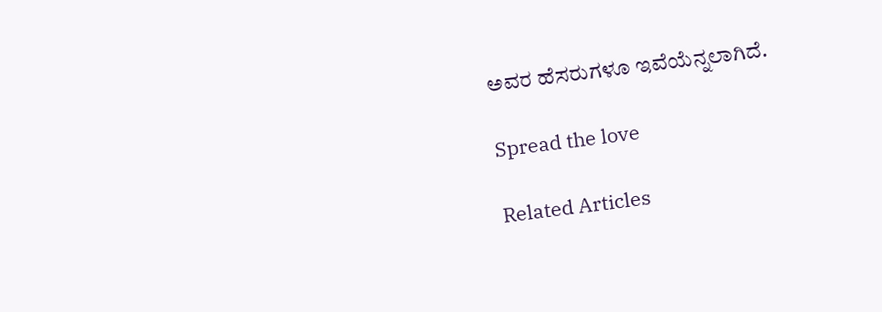ಅವರ ಹೆಸರುಗಳೂ ಇವೆಯೆನ್ನಲಾಗಿದೆ.

Spread the love

Related Articles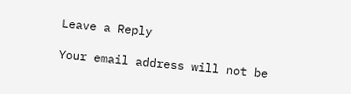Leave a Reply

Your email address will not be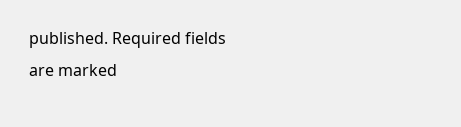published. Required fields are marked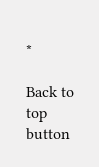*

Back to top button